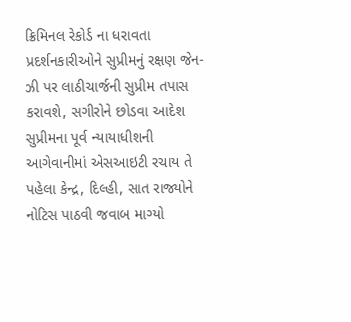ક્રિમિનલ રેકોર્ડ ના ધરાવતા પ્રદર્શનકારીઓને સુપ્રીમનું રક્ષણ જેન-ઝી પર લાઠીચાર્જની સુપ્રીમ તપાસ કરાવશે, સગીરોને છોડવા આદેશ સુપ્રીમના પૂર્વ ન્યાયાધીશની આગેવાનીમાં એસઆઇટી રચાય તે પહેલા કેન્દ્ર, દિલ્હી, સાત રાજ્યોને નોટિસ પાઠવી જવાબ માગ્યો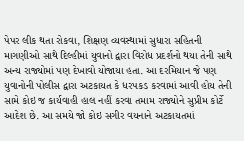પેપર લીક થતા રોકવા, શિક્ષણ વ્યવસ્થામાં સુધારા સહિતની માગણીઓ સાથે દિલ્હીમાં યુવાનો દ્વારા વિરોધ પ્રદર્શનો થયા તેની સાથે અન્ય રાજ્યોમાં પણ દેખાવો યોજાયા હતા. આ દરમિયાન જે પણ યુવાનોની પોલીસ દ્વારા અટકાયત કે ધરપકડ કરવામાં આવી હોય તેની સામે કોઇ જ કાર્યવાહી હાલ નહીં કરવા તમામ રાજ્યોને સુપ્રીમ કોર્ટે આદેશ છે. આ સમયે જો કોઇ સગીર વયનાને અટકાયતમાં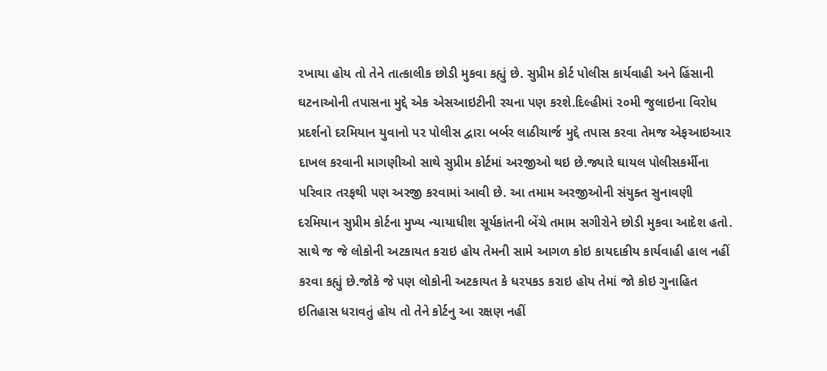રખાયા હોય તો તેને તાત્કાલીક છોડી મુકવા કહ્યું છે. સુપ્રીમ કોર્ટ પોલીસ કાર્યવાહી અને હિંસાની ઘટનાઓની તપાસના મુદ્દે એક એસઆઇટીની રચના પણ કરશે.દિલ્હીમાં ૨૦મી જુલાઇના વિરોધ પ્રદર્શનો દરમિયાન યુવાનો પર પોલીસ દ્વારા બર્બર લાઠીચાર્જ મુદ્દે તપાસ કરવા તેમજ એફઆઇઆર દાખલ કરવાની માગણીઓ સાથે સુપ્રીમ કોર્ટમાં અરજીઓ થઇ છે.જ્યારે ઘાયલ પોલીસકર્મીના પરિવાર તરફથી પણ અરજી કરવામાં આવી છે. આ તમામ અરજીઓની સંયુક્ત સુનાવણી દરમિયાન સુપ્રીમ કોર્ટના મુખ્ય ન્યાયાધીશ સૂર્યકાંતની બેંચે તમામ સગીરોને છોડી મુકવા આદેશ હતો. સાથે જ જે લોકોની અટકાયત કરાઇ હોય તેમની સામે આગળ કોઇ કાયદાકીય કાર્યવાહી હાલ નહીં કરવા કહ્યું છે.જોકે જે પણ લોકોની અટકાયત કે ધરપકડ કરાઇ હોય તેમાં જો કોઇ ગુનાહિત ઇતિહાસ ધરાવતું હોય તો તેને કોર્ટનુ આ રક્ષણ નહીં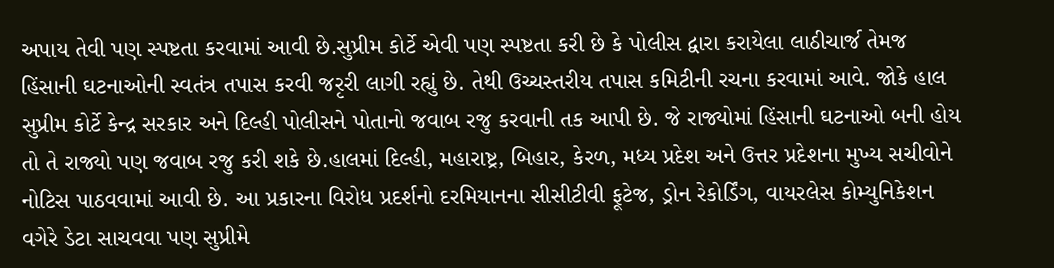અપાય તેવી પણ સ્પષ્ટતા કરવામાં આવી છે.સુપ્રીમ કોર્ટે એવી પણ સ્પષ્ટતા કરી છે કે પોલીસ દ્વારા કરાયેલા લાઠીચાર્જ તેમજ હિંસાની ઘટનાઓની સ્વતંત્ર તપાસ કરવી જરૃરી લાગી રહ્યું છે. તેથી ઉચ્ચસ્તરીય તપાસ કમિટીની રચના કરવામાં આવે. જોકે હાલ સુપ્રીમ કોર્ટે કેન્દ્ર સરકાર અને દિલ્હી પોલીસને પોતાનો જવાબ રજુ કરવાની તક આપી છે. જે રાજ્યોમાં હિંસાની ઘટનાઓ બની હોય તો તે રાજ્યો પણ જવાબ રજુ કરી શકે છે.હાલમાં દિલ્હી, મહારાષ્ટ્ર, બિહાર, કેરળ, મધ્ય પ્રદેશ અને ઉત્તર પ્રદેશના મુખ્ય સચીવોને નોટિસ પાઠવવામાં આવી છે. આ પ્રકારના વિરોધ પ્રદર્શનો દરમિયાનના સીસીટીવી ફૂટેજ, ડ્રોન રેકોર્ડિંગ, વાયરલેસ કોમ્યુનિકેશન વગેરે ડેટા સાચવવા પણ સુપ્રીમે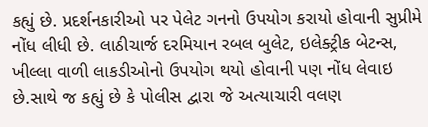કહ્યું છે. પ્રદર્શનકારીઓ પર પેલેટ ગનનો ઉપયોગ કરાયો હોવાની સુપ્રીમે નોંધ લીધી છે. લાઠીચાર્જ દરમિયાન રબલ બુલેટ, ઇલેક્ટ્રીક બેટન્સ, ખીલ્લા વાળી લાકડીઓનો ઉપયોગ થયો હોવાની પણ નોંધ લેવાઇ છે.સાથે જ કહ્યું છે કે પોલીસ દ્વારા જે અત્યાચારી વલણ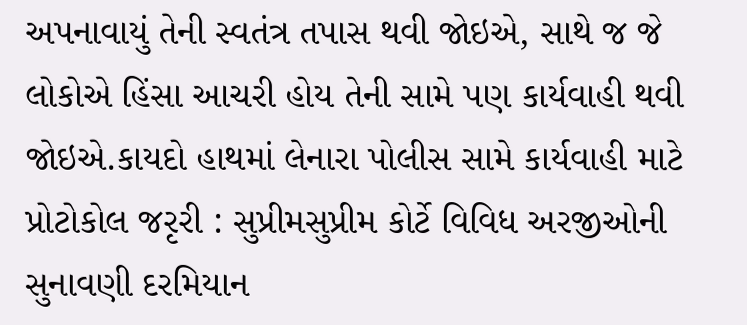અપનાવાયું તેની સ્વતંત્ર તપાસ થવી જોઇએ, સાથે જ જે લોકોએ હિંસા આચરી હોય તેની સામે પણ કાર્યવાહી થવી જોઇએ.કાયદો હાથમાં લેનારા પોલીસ સામે કાર્યવાહી માટે પ્રોટોકોલ જરૃરી : સુપ્રીમસુપ્રીમ કોર્ટે વિવિધ અરજીઓની સુનાવણી દરમિયાન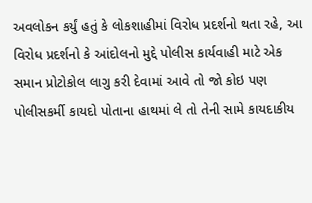અવલોકન કર્યું હતું કે લોકશાહીમાં વિરોધ પ્રદર્શનો થતા રહે, આ વિરોધ પ્રદર્શનો કે આંદોલનો મુદ્દે પોલીસ કાર્યવાહી માટે એક સમાન પ્રોટોકોલ લાગુ કરી દેવામાં આવે તો જો કોઇ પણ પોલીસકર્મી કાયદો પોતાના હાથમાં લે તો તેની સામે કાયદાકીય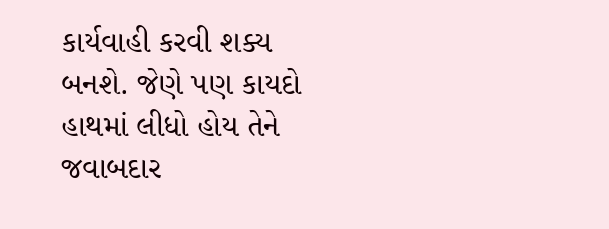કાર્યવાહી કરવી શક્ય બનશે. જેણે પણ કાયદો હાથમાં લીધો હોય તેને જવાબદાર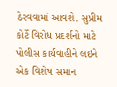ઠેરવવામાં આવશે. સુપ્રીમ કોર્ટે વિરોધ પ્રદર્શનો માટે પોલીસ કાર્યવાહીને લઇને એક વિશેષ સમાન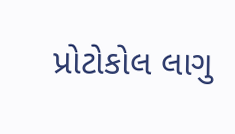પ્રોટોકોલ લાગુ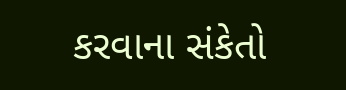કરવાના સંકેતો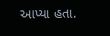આપ્યા હતા.